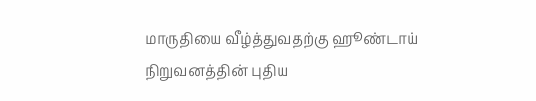மாருதியை வீழ்த்துவதற்கு ஹூண்டாய் நிறுவனத்தின் புதிய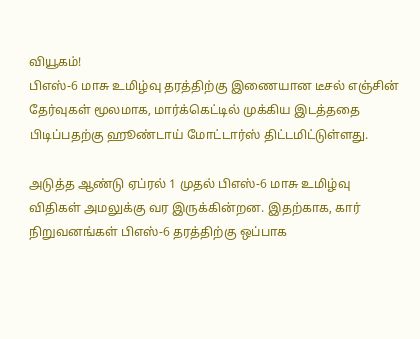வியூகம்!
பிஎஸ்-6 மாசு உமிழ்வு தரத்திற்கு இணையான டீசல் எஞ்சின் தேர்வுகள் மூலமாக, மார்க்கெட்டில் முக்கிய இடத்ததை பிடிப்பதற்கு ஹூண்டாய் மோட்டார்ஸ் திட்டமிட்டுள்ளது.

அடுத்த ஆண்டு ஏப்ரல் 1 முதல் பிஎஸ்-6 மாசு உமிழ்வு விதிகள் அமலுக்கு வர இருக்கின்றன. இதற்காக, கார் நிறுவனங்கள் பிஎஸ்-6 தரத்திற்கு ஒப்பாக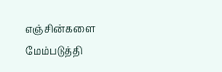எஞ்சின்களை மேம்படுத்தி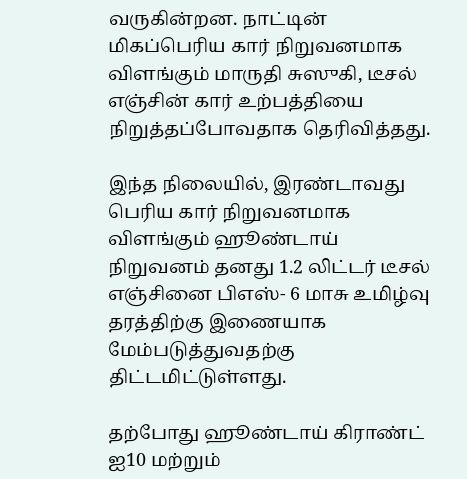வருகின்றன. நாட்டின் மிகப்பெரிய கார் நிறுவனமாக விளங்கும் மாருதி சுஸுகி, டீசல் எஞ்சின் கார் உற்பத்தியை நிறுத்தப்போவதாக தெரிவித்தது.

இந்த நிலையில், இரண்டாவது பெரிய கார் நிறுவனமாக விளங்கும் ஹூண்டாய் நிறுவனம் தனது 1.2 லிட்டர் டீசல் எஞ்சினை பிஎஸ்- 6 மாசு உமிழ்வு தரத்திற்கு இணையாக மேம்படுத்துவதற்கு திட்டமிட்டுள்ளது.

தற்போது ஹூண்டாய் கிராண்ட் ஐ10 மற்றும்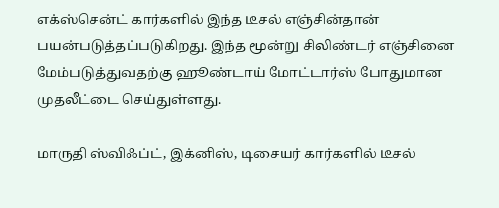எக்ஸ்சென்ட் கார்களில் இந்த டீசல் எஞ்சின்தான் பயன்படுத்தப்படுகிறது. இந்த மூன்று சிலிண்டர் எஞ்சினை மேம்படுத்துவதற்கு ஹூண்டாய் மோட்டார்ஸ் போதுமான முதலீட்டை செய்துள்ளது.

மாருதி ஸ்விஃப்ட், இக்னிஸ், டிசையர் கார்களில் டீசல்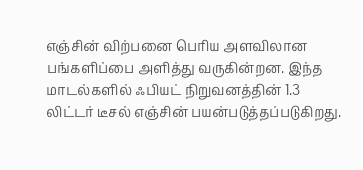எஞ்சின் விற்பனை பெரிய அளவிலான பங்களிப்பை அளித்து வருகின்றன. இந்த மாடல்களில் ஃபியட் நிறுவனத்தின் 1.3 லிட்டர் டீசல் எஞ்சின் பயன்படுத்தப்படுகிறது.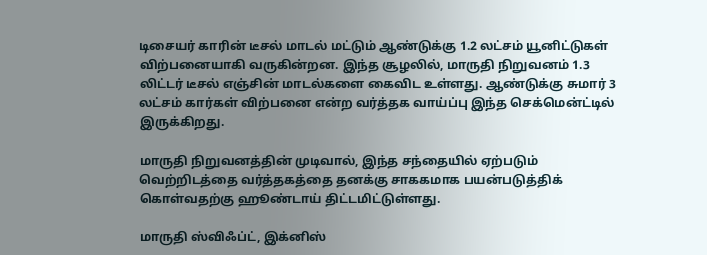டிசையர் காரின் டீசல் மாடல் மட்டும் ஆண்டுக்கு 1.2 லட்சம் யூனிட்டுகள் விற்பனையாகி வருகின்றன. இந்த சூழலில், மாருதி நிறுவனம் 1.3 லிட்டர் டீசல் எஞ்சின் மாடல்களை கைவிட உள்ளது. ஆண்டுக்கு சுமார் 3 லட்சம் கார்கள் விற்பனை என்ற வர்த்தக வாய்ப்பு இந்த செக்மென்ட்டில் இருக்கிறது.

மாருதி நிறுவனத்தின் முடிவால், இந்த சந்தையில் ஏற்படும் வெற்றிடத்தை வர்த்தகத்தை தனக்கு சாககமாக பயன்படுத்திக் கொள்வதற்கு ஹூண்டாய் திட்டமிட்டுள்ளது.

மாருதி ஸ்விஃப்ட், இக்னிஸ்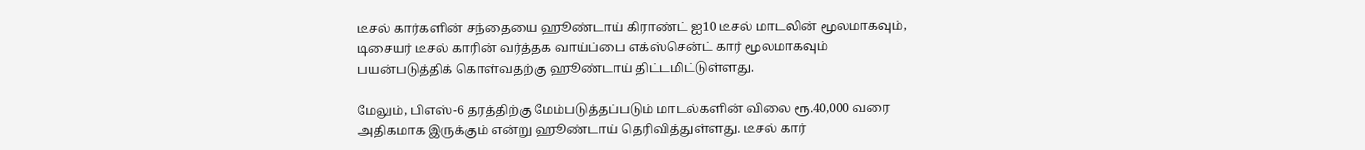டீசல் கார்களின் சந்தையை ஹூண்டாய் கிராண்ட் ஐ10 டீசல் மாடலின் மூலமாகவும், டிசையர் டீசல் காரின் வர்த்தக வாய்ப்பை எக்ஸ்சென்ட் கார் மூலமாகவும் பயன்படுத்திக் கொள்வதற்கு ஹூண்டாய் திட்டமிட்டுள்ளது.

மேலும், பிஎஸ்-6 தரத்திற்கு மேம்படுத்தப்படும் மாடல்களின் விலை ரூ.40,000 வரை அதிகமாக இருக்கும் என்று ஹூண்டாய் தெரிவித்துள்ளது. டீசல் கார்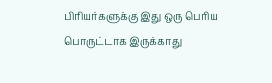பிரியர்களுக்கு இது ஒரு பெரிய பொருட்டாக இருக்காது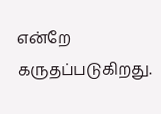என்றே கருதப்படுகிறது.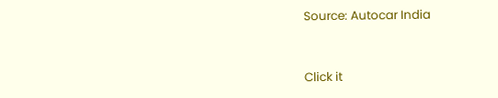Source: Autocar India


Click it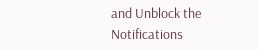and Unblock the Notifications